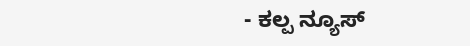- ಕಲ್ಪ ನ್ಯೂಸ್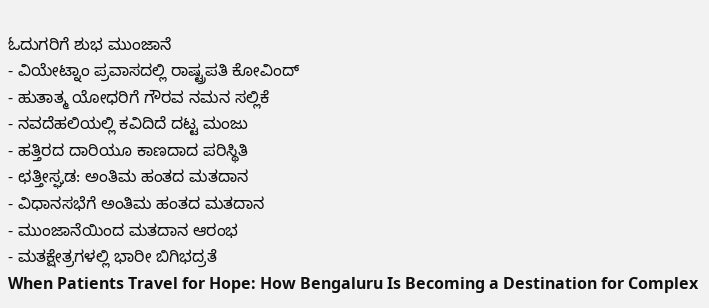ಓದುಗರಿಗೆ ಶುಭ ಮುಂಜಾನೆ
- ವಿಯೇಟ್ನಾಂ ಪ್ರವಾಸದಲ್ಲಿ ರಾಷ್ಟ್ರಪತಿ ಕೋವಿಂದ್
- ಹುತಾತ್ಮ ಯೋಧರಿಗೆ ಗೌರವ ನಮನ ಸಲ್ಲಿಕೆ
- ನವದೆಹಲಿಯಲ್ಲಿ ಕವಿದಿದೆ ದಟ್ಟ ಮಂಜು
- ಹತ್ತಿರದ ದಾರಿಯೂ ಕಾಣದಾದ ಪರಿಸ್ಥಿತಿ
- ಛತ್ತೀಸ್ಘಡ: ಅಂತಿಮ ಹಂತದ ಮತದಾನ
- ವಿಧಾನಸಭೆಗೆ ಅಂತಿಮ ಹಂತದ ಮತದಾನ
- ಮುಂಜಾನೆಯಿಂದ ಮತದಾನ ಆರಂಭ
- ಮತಕ್ಷೇತ್ರಗಳಲ್ಲಿ ಭಾರೀ ಬಿಗಿಭದ್ರತೆ
When Patients Travel for Hope: How Bengaluru Is Becoming a Destination for Complex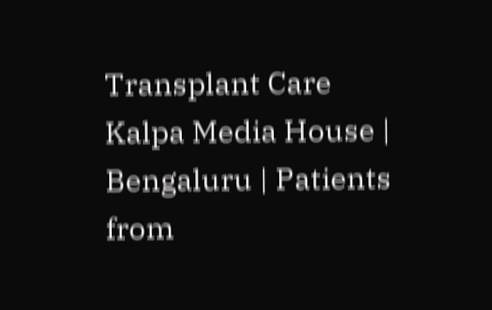Transplant Care
Kalpa Media House | Bengaluru | Patients from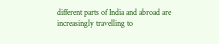different parts of India and abroad are increasingly travelling to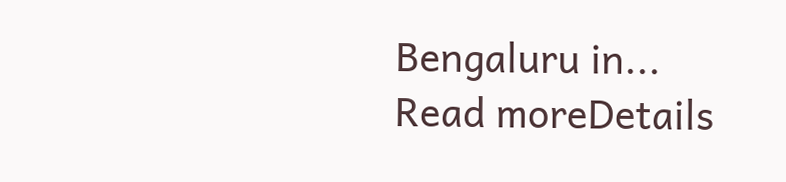Bengaluru in...
Read moreDetails